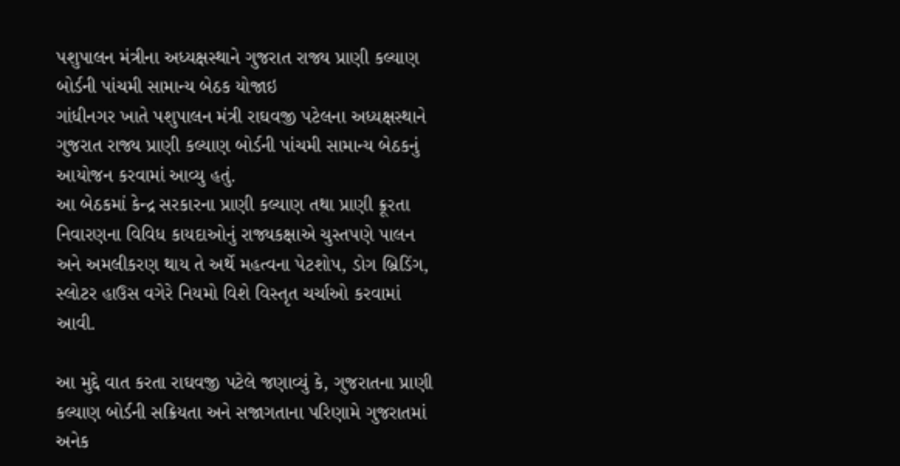પશુપાલન મંત્રીના અધ્યક્ષસ્થાને ગુજરાત રાજ્ય પ્રાણી કલ્યાણ બોર્ડની પાંચમી સામાન્ય બેઠક યોજાઇ
ગાંધીનગર ખાતે પશુપાલન મંત્રી રાઘવજી પટેલના અધ્યક્ષસ્થાને ગુજરાત રાજ્ય પ્રાણી કલ્યાણ બોર્ડની પાંચમી સામાન્ય બેઠકનું આયોજન કરવામાં આવ્યુ હતું.
આ બેઠકમાં કેન્દ્ર સરકારના પ્રાણી કલ્યાણ તથા પ્રાણી ક્રૂરતા નિવારણના વિવિધ કાયદાઓનું રાજ્યકક્ષાએ ચુસ્તપણે પાલન અને અમલીકરણ થાય તે અર્થે મહત્વના પેટશોપ, ડોગ બ્રિડિંગ, સ્લોટર હાઉસ વગેરે નિયમો વિશે વિસ્તૃત ચર્ચાઓ કરવામાં આવી.

આ મુદ્દે વાત કરતા રાઘવજી પટેલે જણાવ્યું કે, ગુજરાતના પ્રાણી કલ્યાણ બોર્ડની સક્રિયતા અને સજાગતાના પરિણામે ગુજરાતમાં અનેક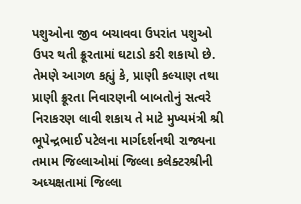પશુઓના જીવ બચાવવા ઉપરાંત પશુઓ ઉપર થતી ક્રૂરતામાં ઘટાડો કરી શકાયો છે.
તેમણે આગળ કહ્યું કે, પ્રાણી કલ્યાણ તથા પ્રાણી ક્રૂરતા નિવારણની બાબતોનું સત્વરે નિરાકરણ લાવી શકાય તે માટે મુખ્યમંત્રી શ્રી ભૂપેન્દ્રભાઈ પટેલના માર્ગદર્શનથી રાજ્યના તમામ જિલ્લાઓમાં જિલ્લા કલેક્ટરશ્રીની અધ્યક્ષતામાં જિલ્લા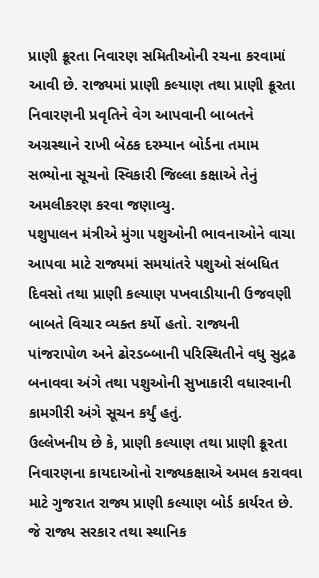પ્રાણી ક્રૂરતા નિવારણ સમિતીઓની રચના કરવામાં આવી છે. રાજ્યમાં પ્રાણી કલ્યાણ તથા પ્રાણી ક્રૂરતા નિવારણની પ્રવૃતિને વેગ આપવાની બાબતને અગ્રસ્થાને રાખી બેઠક દરમ્યાન બોર્ડના તમામ સભ્યોના સૂચનો સ્વિકારી જિલ્લા કક્ષાએ તેનું અમલીકરણ કરવા જણાવ્યુ.
પશુપાલન મંત્રીએ મુંગા પશુઓની ભાવનાઓને વાચા આપવા માટે રાજ્યમાં સમયાંતરે પશુઓ સંબધિત દિવસો તથા પ્રાણી કલ્યાણ પખવાડીયાની ઉજવણી બાબતે વિચાર વ્યક્ત કર્યો હતો. રાજ્યની પાંજરાપોળ અને ઢોરડબ્બાની પરિસ્થિતીને વધુ સુદ્રઢ બનાવવા અંગે તથા પશુઓની સુખાકારી વધારવાની કામગીરી અંગે સૂચન કર્યું હતું.
ઉલ્લેખનીય છે કે, પ્રાણી કલ્યાણ તથા પ્રાણી ક્રૂરતા નિવારણના કાયદાઓનો રાજ્યકક્ષાએ અમલ કરાવવા માટે ગુજરાત રાજ્ય પ્રાણી કલ્યાણ બોર્ડ કાર્યરત છે. જે રાજ્ય સરકાર તથા સ્થાનિક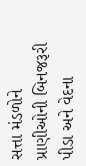સત્તા મંડળોને પ્રાણીઓની બિનજરૂરી પીડા અને વેદના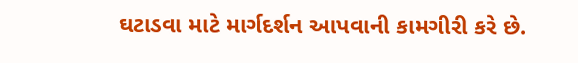ઘટાડવા માટે માર્ગદર્શન આપવાની કામગીરી કરે છે.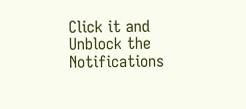Click it and Unblock the Notifications